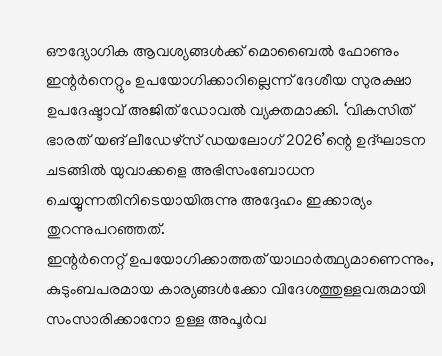ഔദ്യോഗിക ആവശ്യങ്ങൾക്ക് മൊബൈൽ ഫോണും ഇന്റർനെറ്റും ഉപയോഗിക്കാറില്ലെന്ന് ദേശീയ സുരക്ഷാ ഉപദേഷ്ടാവ് അജിത് ഡോവൽ വ്യക്തമാക്കി. ‘വികസിത് ഭാരത് യങ് ലീഡേഴ്സ് ഡയലോഗ് 2026’ന്റെ ഉദ്ഘാടന ചടങ്ങിൽ യുവാക്കളെ അഭിസംബോധന ചെയ്യുന്നതിനിടെയായിരുന്നു അദ്ദേഹം ഇക്കാര്യം തുറന്നുപറഞ്ഞത്.
ഇന്റർനെറ്റ് ഉപയോഗിക്കാത്തത് യാഥാർത്ഥ്യമാണെന്നും, കുടുംബപരമായ കാര്യങ്ങൾക്കോ വിദേശത്തുള്ളവരുമായി സംസാരിക്കാനോ ഉള്ള അപൂർവ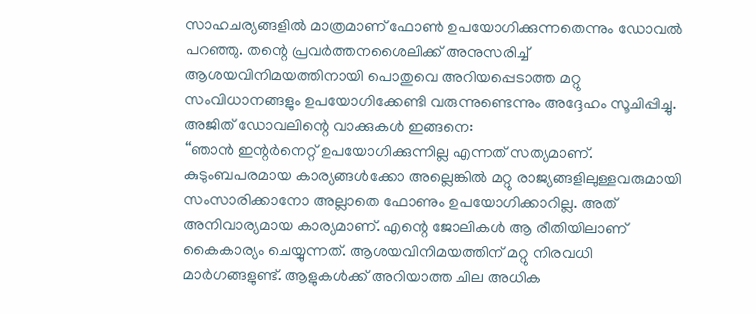സാഹചര്യങ്ങളിൽ മാത്രമാണ് ഫോൺ ഉപയോഗിക്കുന്നതെന്നും ഡോവൽ പറഞ്ഞു. തന്റെ പ്രവർത്തനശൈലിക്ക് അനുസരിച്ച് ആശയവിനിമയത്തിനായി പൊതുവെ അറിയപ്പെടാത്ത മറ്റു സംവിധാനങ്ങളും ഉപയോഗിക്കേണ്ടി വരുന്നുണ്ടെന്നും അദ്ദേഹം സൂചിപ്പിച്ചു.
അജിത് ഡോവലിന്റെ വാക്കുകൾ ഇങ്ങനെ:
‘‘ഞാൻ ഇന്റർനെറ്റ് ഉപയോഗിക്കുന്നില്ല എന്നത് സത്യമാണ്. കുടുംബപരമായ കാര്യങ്ങൾക്കോ അല്ലെങ്കിൽ മറ്റു രാജ്യങ്ങളിലുള്ളവരുമായി സംസാരിക്കാനോ അല്ലാതെ ഫോണും ഉപയോഗിക്കാറില്ല. അത് അനിവാര്യമായ കാര്യമാണ്. എന്റെ ജോലികൾ ആ രീതിയിലാണ് കൈകാര്യം ചെയ്യുന്നത്. ആശയവിനിമയത്തിന് മറ്റു നിരവധി മാർഗങ്ങളുണ്ട്. ആളുകൾക്ക് അറിയാത്ത ചില അധിക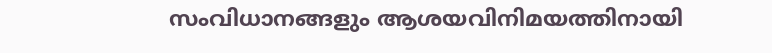സംവിധാനങ്ങളും ആശയവിനിമയത്തിനായി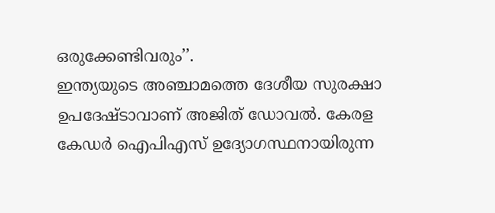ഒരുക്കേണ്ടിവരും’’.
ഇന്ത്യയുടെ അഞ്ചാമത്തെ ദേശീയ സുരക്ഷാ ഉപദേഷ്ടാവാണ് അജിത് ഡോവൽ. കേരള കേഡർ ഐപിഎസ് ഉദ്യോഗസ്ഥനായിരുന്ന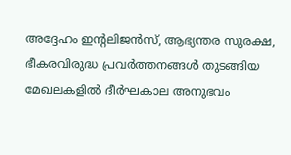അദ്ദേഹം ഇന്റലിജൻസ്, ആഭ്യന്തര സുരക്ഷ, ഭീകരവിരുദ്ധ പ്രവർത്തനങ്ങൾ തുടങ്ങിയ മേഖലകളിൽ ദീർഘകാല അനുഭവം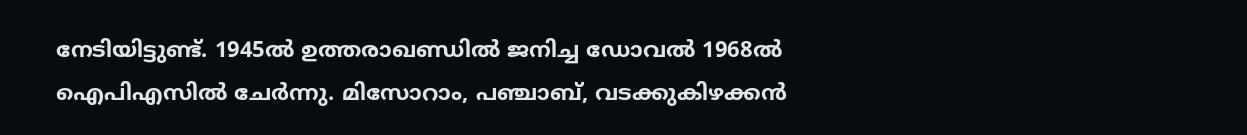നേടിയിട്ടുണ്ട്. 1945ൽ ഉത്തരാഖണ്ഡിൽ ജനിച്ച ഡോവൽ 1968ൽ ഐപിഎസിൽ ചേർന്നു. മിസോറാം, പഞ്ചാബ്, വടക്കുകിഴക്കൻ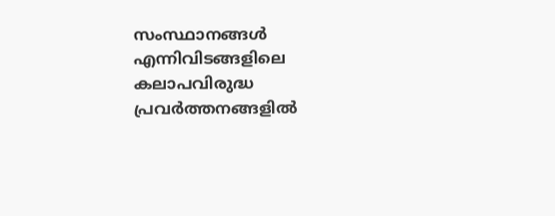സംസ്ഥാനങ്ങൾ എന്നിവിടങ്ങളിലെ കലാപവിരുദ്ധ പ്രവർത്തനങ്ങളിൽ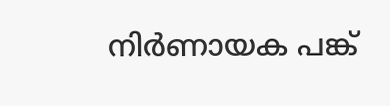നിർണായക പങ്ക്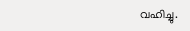വഹിച്ചു.